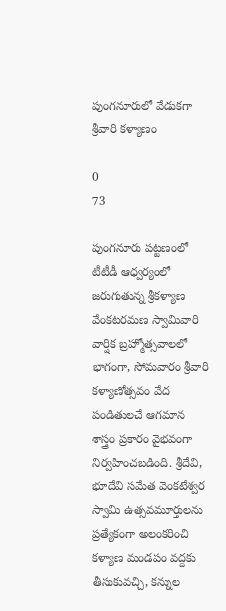పుంగనూరులో వేడుకగా శ్రీవారి కళ్యాణం

0
73

పుంగనూరు పట్టణంలో టీటీడీ ఆధ్వర్యంలో జరుగుతున్న శ్రీకళ్యాణ వేంకటరమణ స్వామివారి వార్షిక బ్రహ్మోత్సవాలలో భాగంగా, సోమవారం శ్రీవారి కళ్యాణోత్సవం వేద పండితులచే ఆగమాన శాస్త్రం ప్రకారం వైభవంగా నిర్వహించబడింది. శ్రీదేవి, భూదేవి సమేత వెంకటేశ్వర స్వామి ఉత్సవమూర్తులను ప్రత్యేకంగా అలంకరించి కళ్యాణ మండపం వద్దకు తీసుకువచ్చి, కన్నుల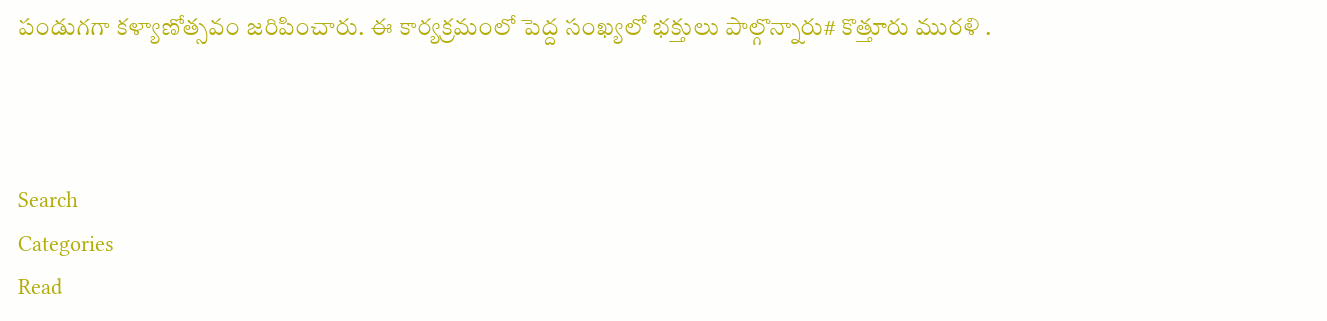పండుగగా కళ్యాణోత్సవం జరిపించారు. ఈ కార్యక్రమంలో పెద్ద సంఖ్యలో భక్తులు పాల్గొన్నారు# కొత్తూరు మురళి .



Search
Categories
Read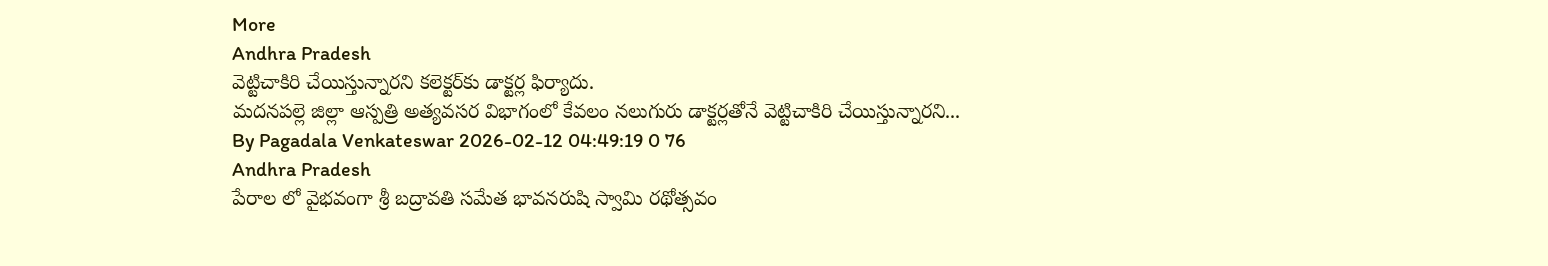More
Andhra Pradesh
వెట్టిచాకిరి చేయిస్తున్నారని కలెక్టర్‌కు డాక్టర్ల ఫిర్యాదు.
మదనపల్లె జిల్లా ఆస్పత్రి అత్యవసర విభాగంలో కేవలం నలుగురు డాక్టర్లతోనే వెట్టిచాకిరి చేయిస్తున్నారని...
By Pagadala Venkateswar 2026-02-12 04:49:19 0 76
Andhra Pradesh
పేరాల లో వైభవంగా శ్రీ బద్రావతి సమేత భావనరుషి స్వామి రథోత్సవం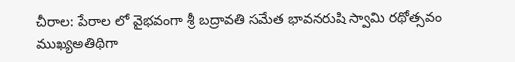చీరాల: పేరాల లో వైభవంగా శ్రీ బద్రావతి సమేత భావనరుషి స్వామి రథోత్సవం ముఖ్యఅతిథిగా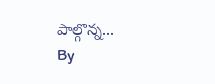పాల్గొన్న...
By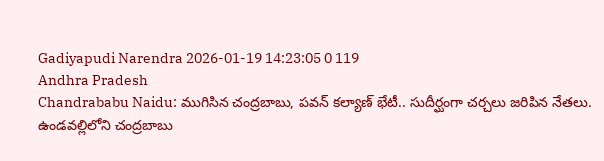Gadiyapudi Narendra 2026-01-19 14:23:05 0 119
Andhra Pradesh
Chandrababu Naidu: ముగిసిన చంద్రబాబు, పవన్ కల్యాణ్ భేటీ.. సుదీర్ఘంగా చర్చలు జరిపిన నేతలు.
ఉండవల్లిలోని చంద్రబాబు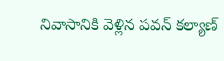నివాసానికి వెళ్లిన పవన్ కల్యాణ్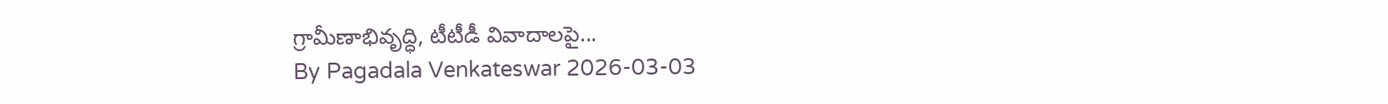గ్రామీణాభివృద్ధి, టీటీడీ వివాదాలపై...
By Pagadala Venkateswar 2026-03-03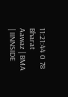11:21:44 0 78
Bharat Aawaz | BMA | IINNSIDE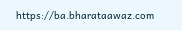https://ba.bharataawaz.com